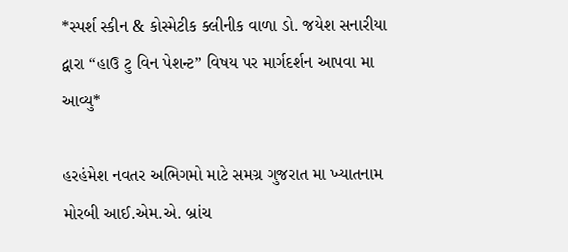*સ્પર્શ સ્કીન & કોસ્મેટીક ક્લીનીક વાળા ડો. જયેશ સનારીયા દ્વારા “હાઉ ટુ વિન પેશન્ટ” વિષય પર માર્ગદર્શન આપવા મા આવ્યુ*

હરહંમેશ નવતર અભિગમો માટે સમગ્ર ગુજરાત મા ખ્યાતનામ મોરબી આઈ.એમ.એ. બ્રાંચ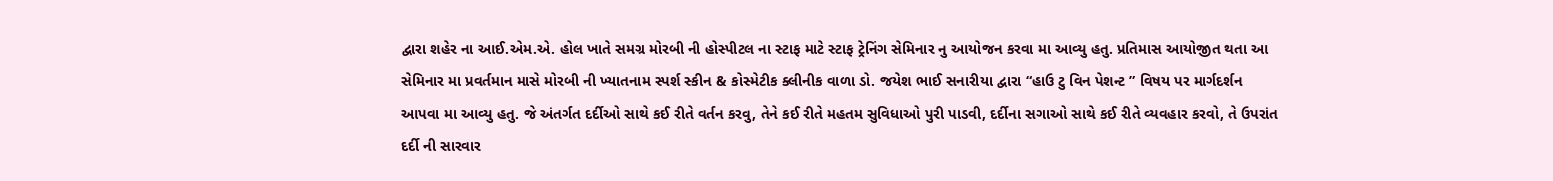દ્વારા શહેર ના આઈ.એમ.એ. હોલ ખાતે સમગ્ર મોરબી ની હોસ્પીટલ ના સ્ટાફ માટે સ્ટાફ ટ્રેનિંગ સેમિનાર નુ આયોજન કરવા મા આવ્યુ હતુ. પ્રતિમાસ આયોજીત થતા આ સેમિનાર મા પ્રવર્તમાન માસે મોરબી ની ખ્યાતનામ સ્પર્શ સ્કીન & કોસ્મેટીક ક્લીનીક વાળા ડો. જયેશ ભાઈ સનારીયા દ્વારા “હાઉ ટુ વિન પેશન્ટ ” વિષય પર માર્ગદર્શન આપવા મા આવ્યુ હતુ. જે અંતર્ગત દર્દીઓ સાથે કઈ રીતે વર્તન કરવુ, તેને કઈ રીતે મહતમ સુવિધાઓ પુરી પાડવી, દર્દીના સગાઓ સાથે કઈ રીતે વ્યવહાર કરવો, તે ઉપરાંત દર્દી ની સારવાર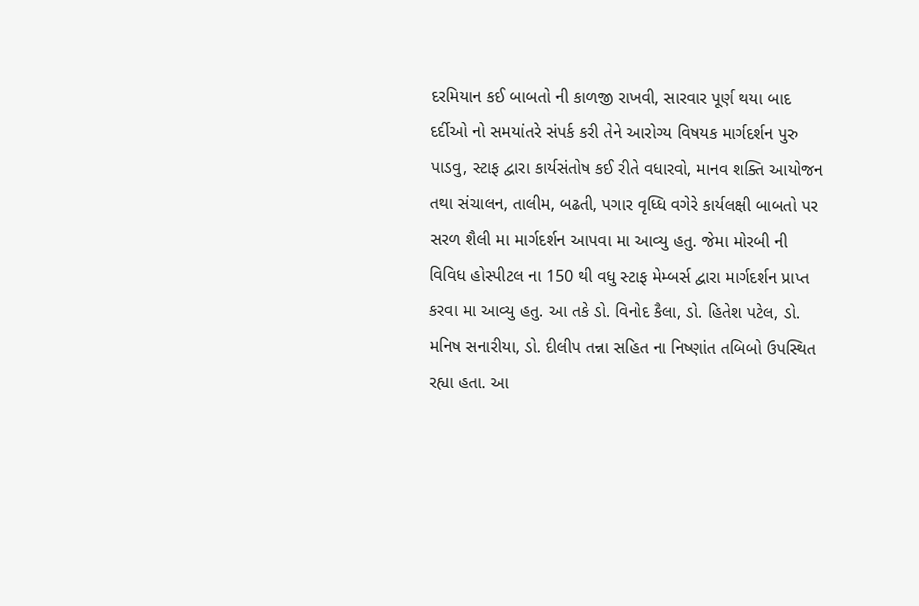દરમિયાન કઈ બાબતો ની કાળજી રાખવી, સારવાર પૂર્ણ થયા બાદ દર્દીઓ નો સમયાંતરે સંપર્ક કરી તેને આરોગ્ય વિષયક માર્ગદર્શન પુરુ પાડવુ, સ્ટાફ દ્વારા કાર્યસંતોષ કઈ રીતે વધારવો, માનવ શક્તિ આયોજન તથા સંચાલન, તાલીમ, બઢતી, પગાર વૃધ્ધિ વગેરે કાર્યલક્ષી બાબતો પર સરળ શૈલી મા માર્ગદર્શન આપવા મા આવ્યુ હતુ. જેમા મોરબી ની વિવિધ હોસ્પીટલ ના 150 થી વધુ સ્ટાફ મેમ્બર્સ દ્વારા માર્ગદર્શન પ્રાપ્ત કરવા મા આવ્યુ હતુ. આ તકે ડો. વિનોદ કૈલા, ડો. હિતેશ પટેલ, ડો. મનિષ સનારીયા, ડો. દીલીપ તન્ના સહિત ના નિષ્ણાંત તબિબો ઉપસ્થિત રહ્યા હતા. આ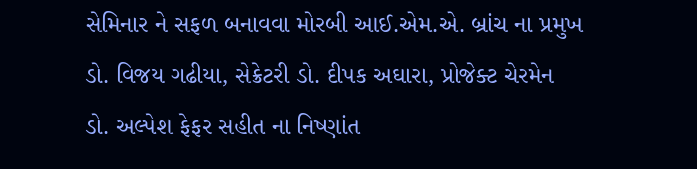સેમિનાર ને સફળ બનાવવા મોરબી આઈ.એમ.એ. બ્રાંચ ના પ્રમુખ ડો. વિજય ગઢીયા, સેક્રેટરી ડો. દીપક અઘારા, પ્રોજેક્ટ ચેરમેન ડો. અલ્પેશ ફેફર સહીત ના નિષ્ણાંત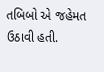તબિબો એ જહેમત ઉઠાવી હતી.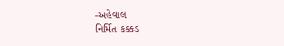-અહેવાલ
નિર્મિત કક્કડ